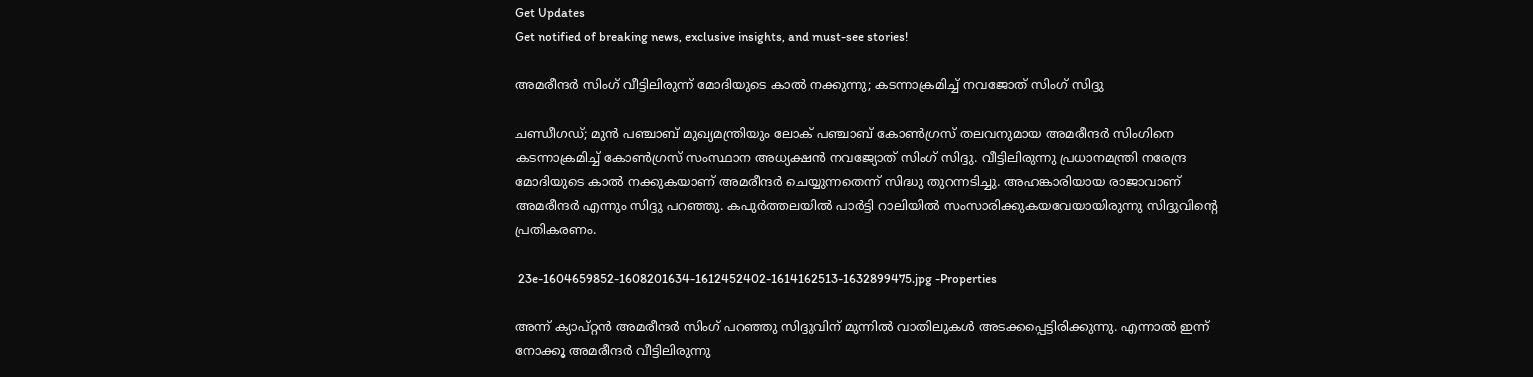Get Updates
Get notified of breaking news, exclusive insights, and must-see stories!

അമരീന്ദർ സിംഗ് വീട്ടിലിരുന്ന് മോദിയുടെ കാൽ നക്കുന്നു; കടന്നാക്രമിച്ച് നവജോത് സിംഗ് സിദ്ദു

ചണ്ഡീഗഡ്; മുൻ പഞ്ചാബ് മുഖ്യമന്ത്രിയും ലോക് പഞ്ചാബ് കോൺഗ്രസ് തലവനുമായ അമരീന്ദർ സിംഗിനെ കടന്നാക്രമിച്ച് കോൺഗ്രസ് സംസ്ഥാന അധ്യക്ഷൻ നവജ്യോത് സിംഗ് സിദ്ദു. വീട്ടിലിരുന്നു പ്രധാനമന്ത്രി നരേന്ദ്ര മോദിയുടെ കാൽ നക്കുകയാണ് അമരീന്ദർ ചെയ്യുന്നതെന്ന് സിദ്ധു തുറന്നടിച്ചു. അഹങ്കാരിയായ രാജാവാണ് അമരീന്ദർ എന്നും സിദ്ദു പറഞ്ഞു. കപുർത്തലയിൽ പാർട്ടി റാലിയിൽ സംസാരിക്കുകയവേയായിരുന്നു സിദ്ദുവിന്റെ പ്രതികരണം.

 23e-1604659852-1608201634-1612452402-1614162513-1632899475.jpg -Properties

അന്ന് ക്യാപ്റ്റൻ അമരീന്ദർ സിംഗ് പറഞ്ഞു സിദ്ദുവിന് മുന്നിൽ വാതിലുകൾ അടക്കപ്പെട്ടിരിക്കുന്നു. എന്നാൽ ഇന്ന് നോക്കൂ അമരീന്ദർ വീട്ടിലിരുന്നു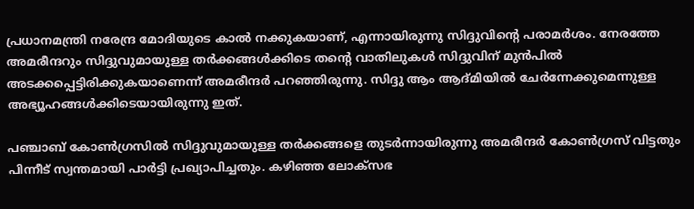പ്രധാനമന്ത്രി നരേന്ദ്ര മോദിയുടെ കാൽ നക്കുകയാണ്, എന്നായിരുന്നു സിദ്ദുവിന്റെ പരാമർശം. നേരത്തേ അമരീന്ദറും സിദ്ദുവുമായുള്ള തർക്കങ്ങൾക്കിടെ തന്റെ വാതിലുകൾ സിദ്ദുവിന് മുൻപിൽ അടക്കപ്പെട്ടിരിക്കുകയാണെന്ന് അമരീന്ദർ പറഞ്ഞിരുന്നു. സിദ്ദു ആം ആദ്മിയിൽ ചേർന്നേക്കുമെന്നുള്ള അഭ്യൂഹങ്ങൾക്കിടെയായിരുന്നു ഇത്.

പഞ്ചാബ് കോൺഗ്രസിൽ സിദ്ദുവുമായുള്ള തർക്കങ്ങളെ തുടർന്നായിരുന്നു അമരീന്ദർ കോൺഗ്രസ് വിട്ടതും പിന്നീട് സ്വന്തമായി പാർട്ടി പ്രഖ്യാപിച്ചതും. കഴിഞ്ഞ ലോക്സഭ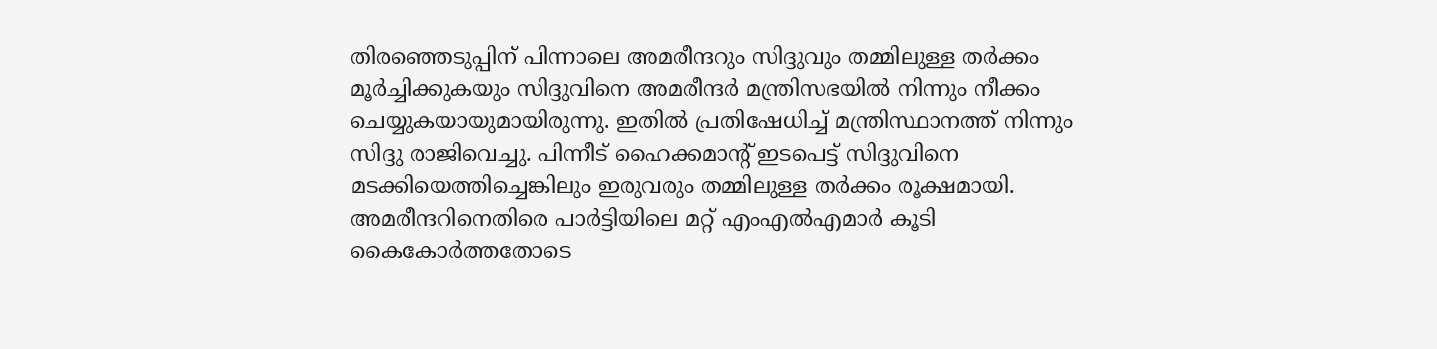തിരഞ്ഞെടുപ്പിന് പിന്നാലെ അമരീന്ദറും സിദ്ദുവും തമ്മിലുള്ള തർക്കം മൂർച്ചിക്കുകയും സിദ്ദുവിനെ അമരീന്ദർ മന്ത്രിസഭയിൽ നിന്നും നീക്കം ചെയ്യുകയായുമായിരുന്നു. ഇതിൽ പ്രതിഷേധിച്ച് മന്ത്രിസ്ഥാനത്ത് നിന്നും സിദ്ദു രാജിവെച്ചു. പിന്നീട് ഹൈക്കമാന്റ് ഇടപെട്ട് സിദ്ദുവിനെ മടക്കിയെത്തിച്ചെങ്കിലും ഇരുവരും തമ്മിലുള്ള തർക്കം രൂക്ഷമായി. അമരീന്ദറിനെതിരെ പാർട്ടിയിലെ മറ്റ് എംഎൽഎമാർ കൂടി കൈകോർത്തതോടെ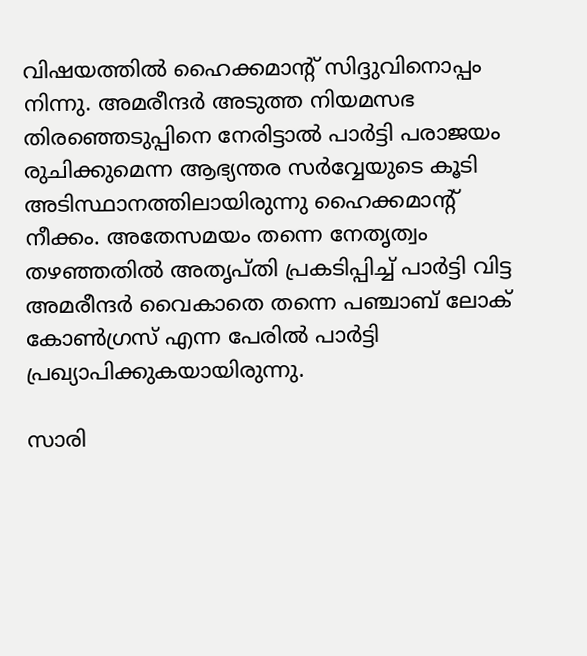വിഷയത്തിൽ ഹൈക്കമാന്റ് സിദ്ദുവിനൊപ്പം നിന്നു. അമരീന്ദർ അടുത്ത നിയമസഭ തിരഞ്ഞെടുപ്പിനെ നേരിട്ടാൽ പാർട്ടി പരാജയം രുചിക്കുമെന്ന ആഭ്യന്തര സർവ്വേയുടെ കൂടി അടിസ്ഥാനത്തിലായിരുന്നു ഹൈക്കമാന്റ് നീക്കം. അതേസമയം തന്നെ നേതൃത്വം തഴഞ്ഞതിൽ അതൃപ്തി പ്രകടിപ്പിച്ച് പാർട്ടി വിട്ട അമരീന്ദർ വൈകാതെ തന്നെ പഞ്ചാബ് ലോക് കോൺഗ്രസ് എന്ന പേരിൽ പാർട്ടി പ്രഖ്യാപിക്കുകയായിരുന്നു.

സാരി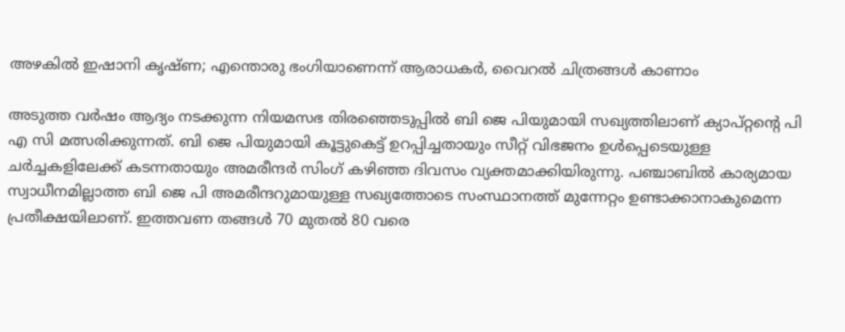അഴകില്‍ ഇഷാനി കൃഷ്ണ; എന്തൊരു ഭംഗിയാണെന്ന് ആരാധകര്‍, വൈറല്‍ ചിത്രങ്ങള്‍ കാണാം

അടുത്ത വർഷം ആദ്യം നടക്കുന്ന നിയമസഭ തിരഞ്ഞെടുപ്പിൽ ബി ജെ പിയുമായി സഖ്യത്തിലാണ് ക്യാപ്റ്റന്റെ പി എ സി മത്സരിക്കുന്നത്. ബി ജെ പിയുമായി കൂട്ടുകെട്ട് ഉറപ്പിച്ചതായും സീറ്റ് വിഭജനം ഉൾപ്പെടെയുള്ള ചർച്ചകളിലേക്ക് കടന്നതായും അമരീന്ദർ സിംഗ് കഴിഞ്ഞ ദിവസം വ്യക്തമാക്കിയിരുന്നു. പഞ്ചാബിൽ കാര്യമായ സ്വാധീനമില്ലാത്ത ബി ജെ പി അമരീന്ദറുമായുള്ള സഖ്യത്തോടെ സംസ്ഥാനത്ത് മുന്നേറ്റം ഉണ്ടാക്കാനാകുമെന്ന പ്രതീക്ഷയിലാണ്. ഇത്തവണ തങ്ങൾ 70 മുതൽ 80 വരെ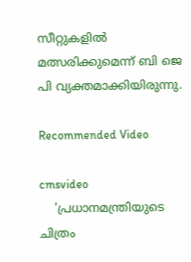സീറ്റുകളിൽ മത്സരിക്കുമെന്ന് ബി ജെ പി വ്യക്തമാക്കിയിരുന്നു.

Recommended Video

cmsvideo
    'പ്രധാനമന്ത്രിയുടെ ചിത്രം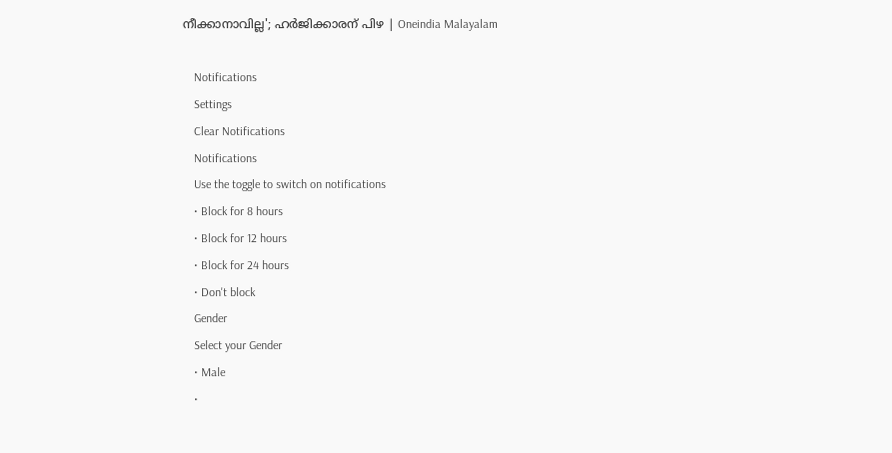നീക്കാനാവില്ല'; ഹര്‍ജിക്കാരന് പിഴ | Oneindia Malayalam

    Notifications
    Settings
    Clear Notifications
    Notifications
    Use the toggle to switch on notifications
    • Block for 8 hours
    • Block for 12 hours
    • Block for 24 hours
    • Don't block
    Gender
    Select your Gender
    • Male
    •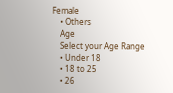Female
    • Others
    Age
    Select your Age Range
    • Under 18
    • 18 to 25
    • 26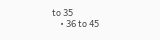to 35
    • 36 to 45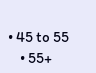• 45 to 55
    • 55+